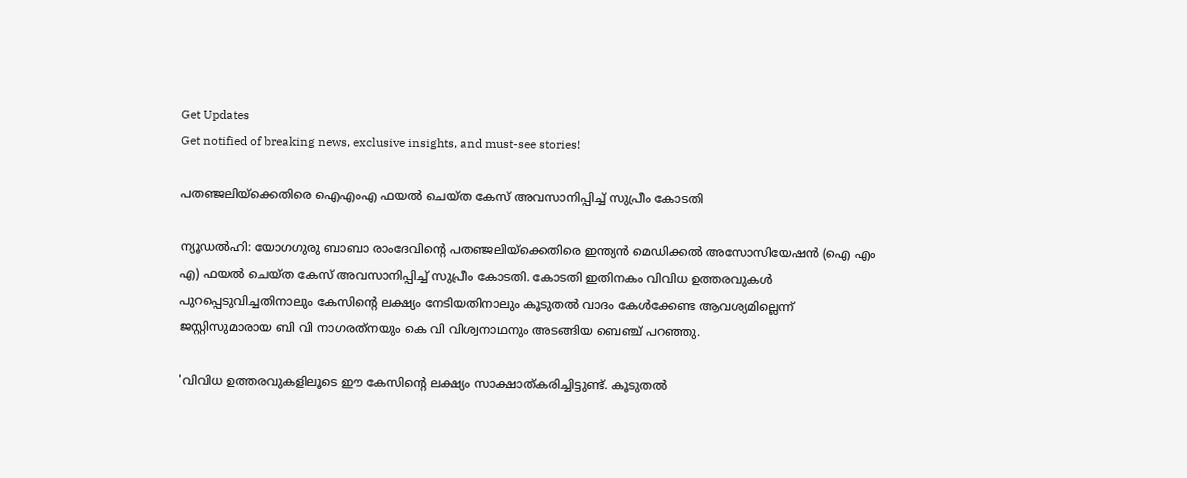Get Updates
Get notified of breaking news, exclusive insights, and must-see stories!

പതഞ്ജലിയ്‌ക്കെതിരെ ഐഎംഎ ഫയല്‍ ചെയ്ത കേസ് അവസാനിപ്പിച്ച് സുപ്രീം കോടതി

ന്യൂഡല്‍ഹി: യോഗഗുരു ബാബാ രാംദേവിന്റെ പതഞ്ജലിയ്‌ക്കെതിരെ ഇന്ത്യന്‍ മെഡിക്കല്‍ അസോസിയേഷന്‍ (ഐ എം എ) ഫയല്‍ ചെയ്ത കേസ് അവസാനിപ്പിച്ച് സുപ്രീം കോടതി. കോടതി ഇതിനകം വിവിധ ഉത്തരവുകള്‍ പുറപ്പെടുവിച്ചതിനാലും കേസിന്റെ ലക്ഷ്യം നേടിയതിനാലും കൂടുതല്‍ വാദം കേള്‍ക്കേണ്ട ആവശ്യമില്ലെന്ന് ജസ്റ്റിസുമാരായ ബി വി നാഗരത്‌നയും കെ വി വിശ്വനാഥനും അടങ്ങിയ ബെഞ്ച് പറഞ്ഞു.

'വിവിധ ഉത്തരവുകളിലൂടെ ഈ കേസിന്റെ ലക്ഷ്യം സാക്ഷാത്കരിച്ചിട്ടുണ്ട്. കൂടുതല്‍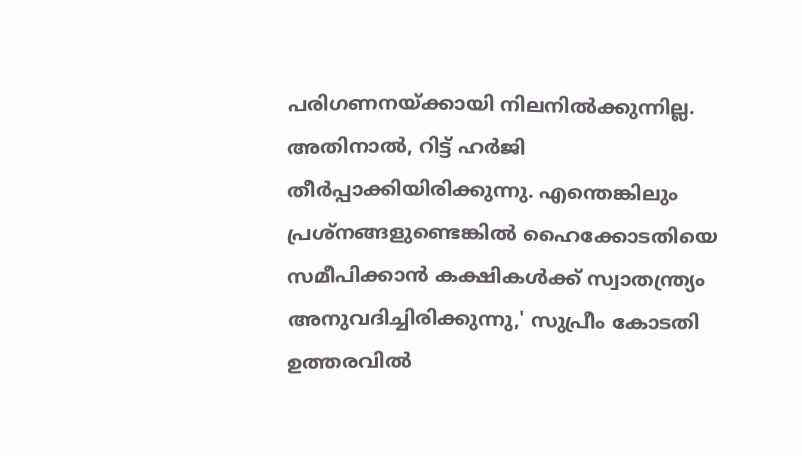പരിഗണനയ്ക്കായി നിലനില്‍ക്കുന്നില്ല. അതിനാല്‍, റിട്ട് ഹര്‍ജി തീര്‍പ്പാക്കിയിരിക്കുന്നു. എന്തെങ്കിലും പ്രശ്നങ്ങളുണ്ടെങ്കില്‍ ഹൈക്കോടതിയെ സമീപിക്കാന്‍ കക്ഷികള്‍ക്ക് സ്വാതന്ത്ര്യം അനുവദിച്ചിരിക്കുന്നു,' സുപ്രീം കോടതി ഉത്തരവില്‍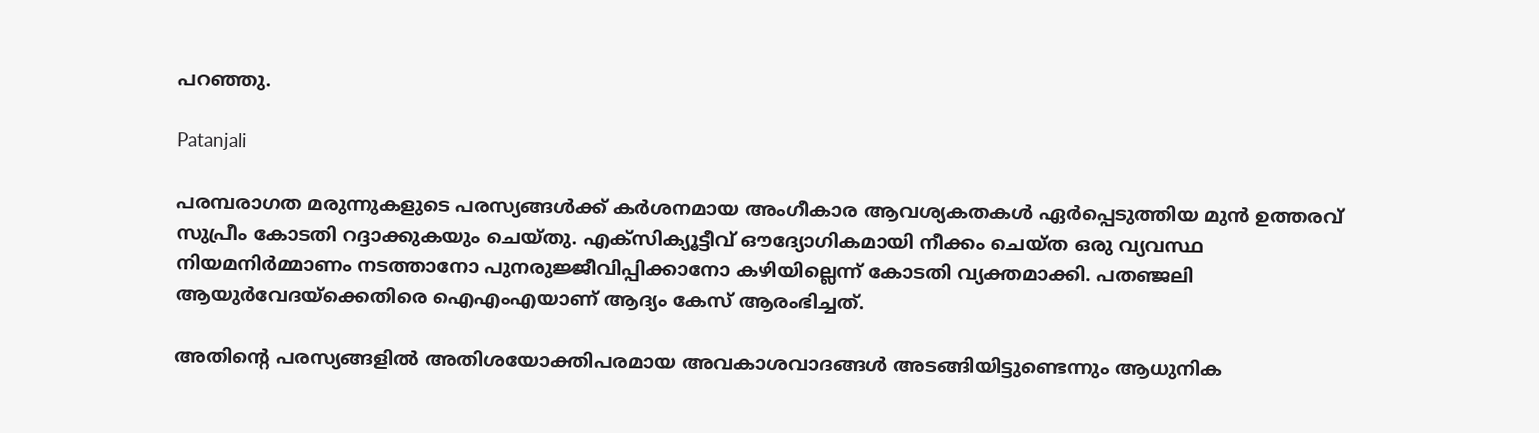പറഞ്ഞു.

Patanjali

പരമ്പരാഗത മരുന്നുകളുടെ പരസ്യങ്ങള്‍ക്ക് കര്‍ശനമായ അംഗീകാര ആവശ്യകതകള്‍ ഏര്‍പ്പെടുത്തിയ മുന്‍ ഉത്തരവ് സുപ്രീം കോടതി റദ്ദാക്കുകയും ചെയ്തു. എക്‌സിക്യൂട്ടീവ് ഔദ്യോഗികമായി നീക്കം ചെയ്ത ഒരു വ്യവസ്ഥ നിയമനിര്‍മ്മാണം നടത്താനോ പുനരുജ്ജീവിപ്പിക്കാനോ കഴിയില്ലെന്ന് കോടതി വ്യക്തമാക്കി. പതഞ്ജലി ആയുര്‍വേദയ്ക്കെതിരെ ഐഎംഎയാണ് ആദ്യം കേസ് ആരംഭിച്ചത്.

അതിന്റെ പരസ്യങ്ങളില്‍ അതിശയോക്തിപരമായ അവകാശവാദങ്ങള്‍ അടങ്ങിയിട്ടുണ്ടെന്നും ആധുനിക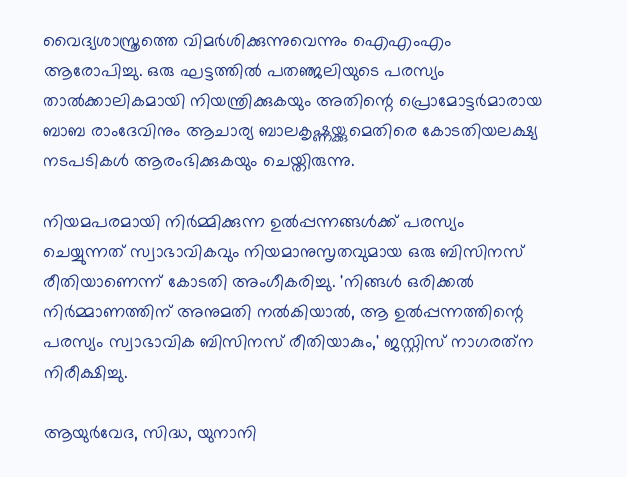വൈദ്യശാസ്ത്രത്തെ വിമര്‍ശിക്കുന്നുവെന്നും ഐഎംഎം ആരോപിച്ചു. ഒരു ഘട്ടത്തില്‍ പതഞ്ജലിയുടെ പരസ്യം താല്‍ക്കാലികമായി നിയന്ത്രിക്കുകയും അതിന്റെ പ്രൊമോട്ടര്‍മാരായ ബാബ രാംദേവിനും ആചാര്യ ബാലകൃഷ്ണയ്ക്കുമെതിരെ കോടതിയലക്ഷ്യ നടപടികള്‍ ആരംഭിക്കുകയും ചെയ്തിരുന്നു.

നിയമപരമായി നിര്‍മ്മിക്കുന്ന ഉല്‍പ്പന്നങ്ങള്‍ക്ക് പരസ്യം ചെയ്യുന്നത് സ്വാഭാവികവും നിയമാനുസൃതവുമായ ഒരു ബിസിനസ് രീതിയാണെന്ന് കോടതി അംഗീകരിച്ചു. 'നിങ്ങള്‍ ഒരിക്കല്‍ നിര്‍മ്മാണത്തിന് അനുമതി നല്‍കിയാല്‍, ആ ഉല്‍പ്പന്നത്തിന്റെ പരസ്യം സ്വാഭാവിക ബിസിനസ് രീതിയാകും,' ജസ്റ്റിസ് നാഗരത്‌ന നിരീക്ഷിച്ചു.

ആയുര്‍വേദ, സിദ്ധ, യുനാനി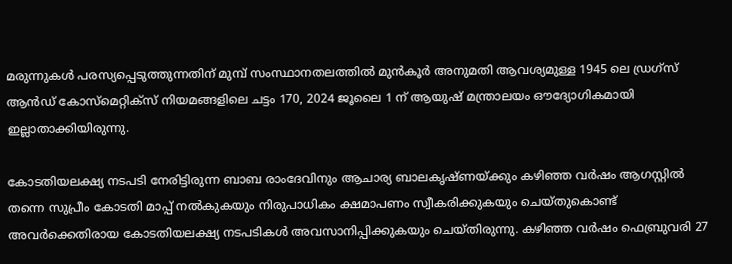മരുന്നുകള്‍ പരസ്യപ്പെടുത്തുന്നതിന് മുമ്പ് സംസ്ഥാനതലത്തില്‍ മുന്‍കൂര്‍ അനുമതി ആവശ്യമുള്ള 1945 ലെ ഡ്രഗ്സ് ആന്‍ഡ് കോസ്മെറ്റിക്സ് നിയമങ്ങളിലെ ചട്ടം 170, 2024 ജൂലൈ 1 ന് ആയുഷ് മന്ത്രാലയം ഔദ്യോഗികമായി ഇല്ലാതാക്കിയിരുന്നു.

കോടതിയലക്ഷ്യ നടപടി നേരിട്ടിരുന്ന ബാബ രാംദേവിനും ആചാര്യ ബാലകൃഷ്ണയ്ക്കും കഴിഞ്ഞ വര്‍ഷം ആഗസ്റ്റില്‍ തന്നെ സുപ്രീം കോടതി മാപ്പ് നല്‍കുകയും നിരുപാധികം ക്ഷമാപണം സ്വീകരിക്കുകയും ചെയ്തുകൊണ്ട് അവര്‍ക്കെതിരായ കോടതിയലക്ഷ്യ നടപടികള്‍ അവസാനിപ്പിക്കുകയും ചെയ്തിരുന്നു. കഴിഞ്ഞ വര്‍ഷം ഫെബ്രുവരി 27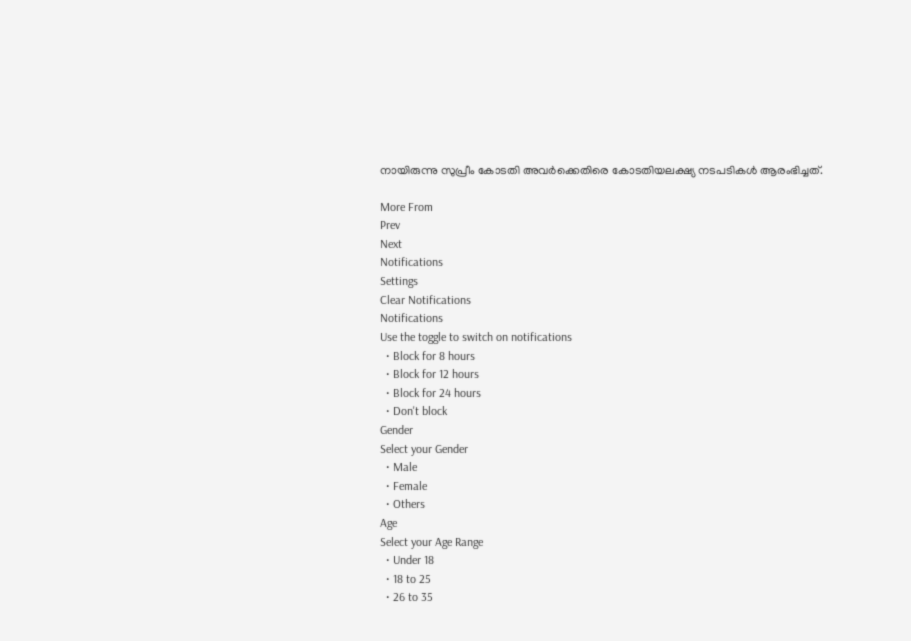നായിരുന്നു സുപ്രീം കോടതി അവര്‍ക്കെതിരെ കോടതിയലക്ഷ്യ നടപടികള്‍ ആരംഭിച്ചത്.

More From
Prev
Next
Notifications
Settings
Clear Notifications
Notifications
Use the toggle to switch on notifications
  • Block for 8 hours
  • Block for 12 hours
  • Block for 24 hours
  • Don't block
Gender
Select your Gender
  • Male
  • Female
  • Others
Age
Select your Age Range
  • Under 18
  • 18 to 25
  • 26 to 35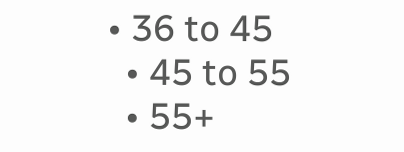• 36 to 45
  • 45 to 55
  • 55+